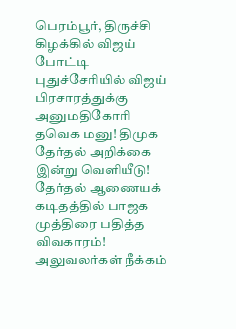பெரம்பூர், திருச்சி கிழக்கில் விஜய் போட்டி புதுச்சேரியில் விஜய் பிரசாரத்துக்கு அனுமதிகோரி தவெக மனு! திமுக தேர்தல் அறிக்கை இன்று வெளியீடு! தேர்தல் ஆணையக் கடிதத்தில் பாஜக முத்திரை பதித்த விவகாரம்! அலுவலர்கள் நீக்கம்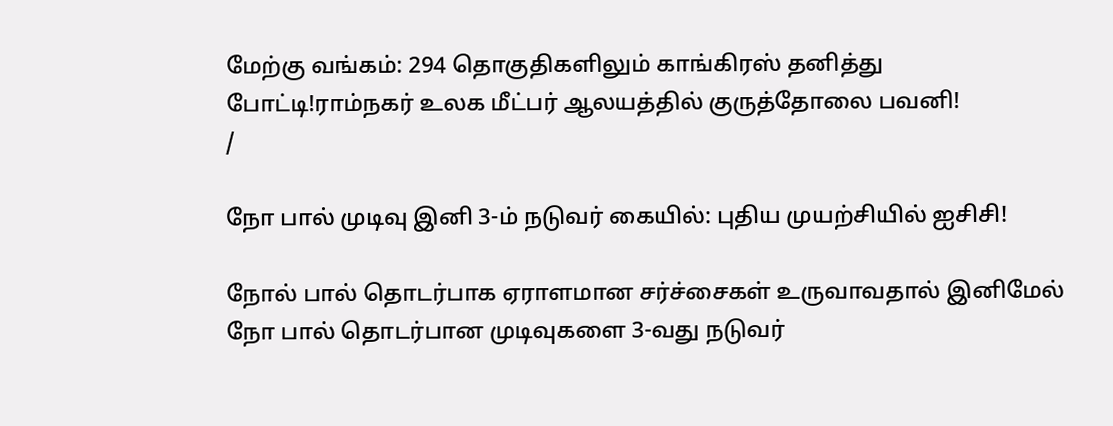மேற்கு வங்கம்: 294 தொகுதிகளிலும் காங்கிரஸ் தனித்து போட்டி!ராம்நகர் உலக மீட்பர் ஆலயத்தில் குருத்தோலை பவனி!
/

நோ பால் முடிவு இனி 3-ம் நடுவர் கையில்: புதிய முயற்சியில் ஐசிசி!

நோல் பால் தொடர்பாக ஏராளமான சர்ச்சைகள் உருவாவதால் இனிமேல் நோ பால் தொடர்பான முடிவுகளை 3-வது நடுவர்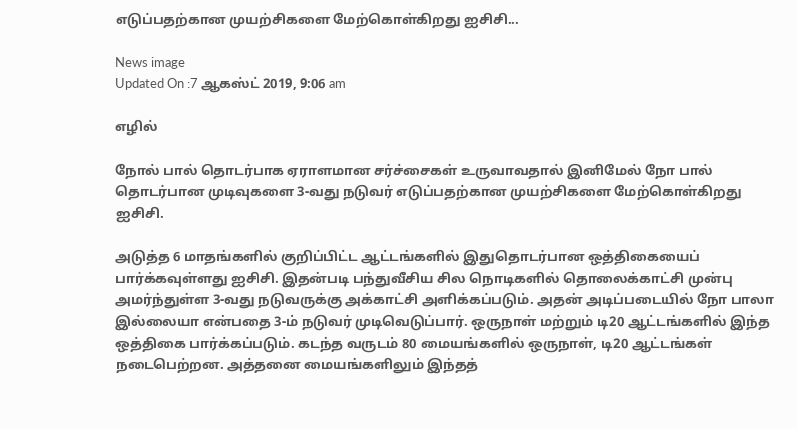எடுப்பதற்கான முயற்சிகளை மேற்கொள்கிறது ஐசிசி...

News image
Updated On :7 ஆகஸ்ட் 2019, 9:06 am

எழில்

நோல் பால் தொடர்பாக ஏராளமான சர்ச்சைகள் உருவாவதால் இனிமேல் நோ பால் தொடர்பான முடிவுகளை 3-வது நடுவர் எடுப்பதற்கான முயற்சிகளை மேற்கொள்கிறது ஐசிசி.

அடுத்த 6 மாதங்களில் குறிப்பிட்ட ஆட்டங்களில் இதுதொடர்பான ஒத்திகையைப் பார்க்கவுள்ளது ஐசிசி. இதன்படி பந்துவீசிய சில நொடிகளில் தொலைக்காட்சி முன்பு அமர்ந்துள்ள 3-வது நடுவருக்கு அக்காட்சி அளிக்கப்படும். அதன் அடிப்படையில் நோ பாலா இல்லையா என்பதை 3-ம் நடுவர் முடிவெடுப்பார். ஒருநாள் மற்றும் டி20 ஆட்டங்களில் இந்த ஒத்திகை பார்க்கப்படும். கடந்த வருடம் 80 மையங்களில் ஒருநாள், டி20 ஆட்டங்கள் நடைபெற்றன. அத்தனை மையங்களிலும் இந்தத்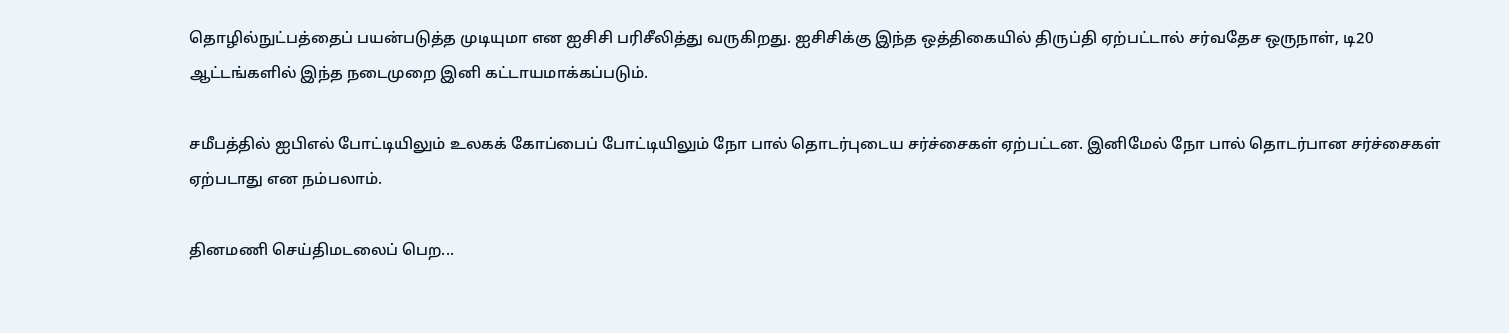தொழில்நுட்பத்தைப் பயன்படுத்த முடியுமா என ஐசிசி பரிசீலித்து வருகிறது. ஐசிசிக்கு இந்த ஒத்திகையில் திருப்தி ஏற்பட்டால் சர்வதேச ஒருநாள், டி20 ஆட்டங்களில் இந்த நடைமுறை இனி கட்டாயமாக்கப்படும்.

சமீபத்தில் ஐபிஎல் போட்டியிலும் உலகக் கோப்பைப் போட்டியிலும் நோ பால் தொடர்புடைய சர்ச்சைகள் ஏற்பட்டன. இனிமேல் நோ பால் தொடர்பான சர்ச்சைகள் ஏற்படாது என நம்பலாம்.

தினமணி செய்திமடலைப் பெற...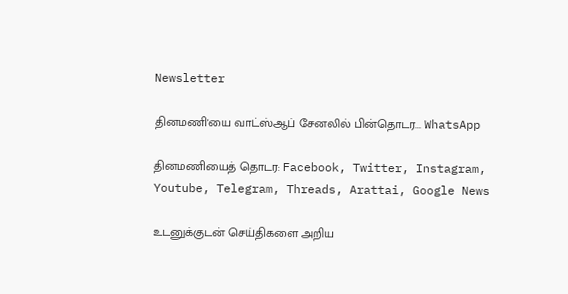Newsletter

தினமணி'யை வாட்ஸ்ஆப் சேனலில் பின்தொடர... WhatsApp

தினமணியைத் தொடர: Facebook, Twitter, Instagram, Youtube, Telegram, Threads, Arattai, Google News

உடனுக்குடன் செய்திகளை அறிய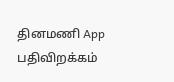தினமணி App பதிவிறக்கம்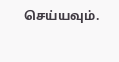செய்யவும்.